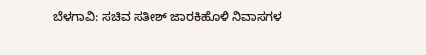ಬೆಳಗಾವಿ: ಸಚಿವ ಸತೀಶ್ ಜಾರಕಿಹೊಳಿ ನಿವಾಸಗಳ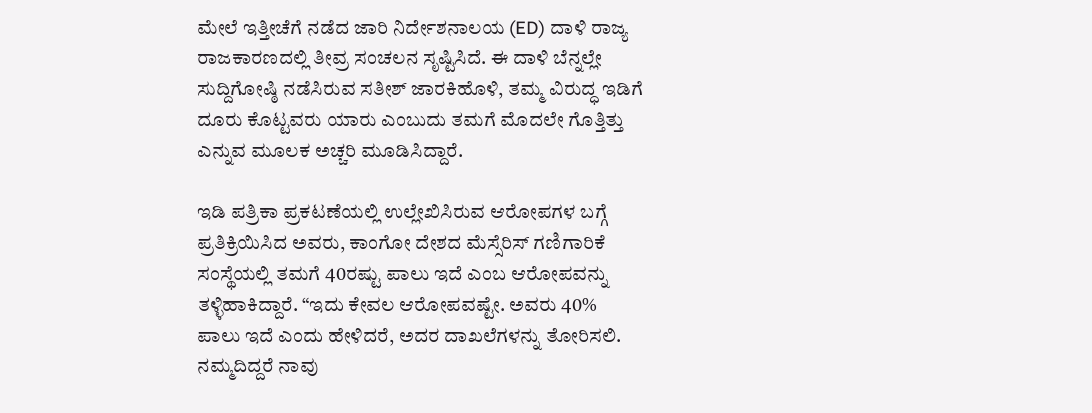ಮೇಲೆ ಇತ್ತೀಚೆಗೆ ನಡೆದ ಜಾರಿ ನಿರ್ದೇಶನಾಲಯ (ED) ದಾಳಿ ರಾಜ್ಯ ರಾಜಕಾರಣದಲ್ಲಿ ತೀವ್ರ ಸಂಚಲನ ಸೃಷ್ಟಿಸಿದೆ. ಈ ದಾಳಿ ಬೆನ್ನಲ್ಲೇ ಸುದ್ದಿಗೋಷ್ಠಿ ನಡೆಸಿರುವ ಸತೀಶ್ ಜಾರಕಿಹೊಳಿ, ತಮ್ಮ ವಿರುದ್ಧ ಇಡಿಗೆ ದೂರು ಕೊಟ್ಟವರು ಯಾರು ಎಂಬುದು ತಮಗೆ ಮೊದಲೇ ಗೊತ್ತಿತ್ತು ಎನ್ನುವ ಮೂಲಕ ಅಚ್ಚರಿ ಮೂಡಿಸಿದ್ದಾರೆ.

ಇಡಿ ಪತ್ರಿಕಾ ಪ್ರಕಟಣೆಯಲ್ಲಿ ಉಲ್ಲೇಖಿಸಿರುವ ಆರೋಪಗಳ ಬಗ್ಗೆ ಪ್ರತಿಕ್ರಿಯಿಸಿದ ಅವರು, ಕಾಂಗೋ ದೇಶದ ಮೆಸ್ಸೆರಿಸ್ ಗಣಿಗಾರಿಕೆ ಸಂಸ್ಥೆಯಲ್ಲಿ ತಮಗೆ 40ರಷ್ಟು ಪಾಲು ಇದೆ ಎಂಬ ಆರೋಪವನ್ನು ತಳ್ಳಿಹಾಕಿದ್ದಾರೆ. “ಇದು ಕೇವಲ ಆರೋಪವಷ್ಟೇ. ಅವರು 40% ಪಾಲು ಇದೆ ಎಂದು ಹೇಳಿದರೆ, ಅದರ ದಾಖಲೆಗಳನ್ನು ತೋರಿಸಲಿ. ನಮ್ಮದಿದ್ದರೆ ನಾವು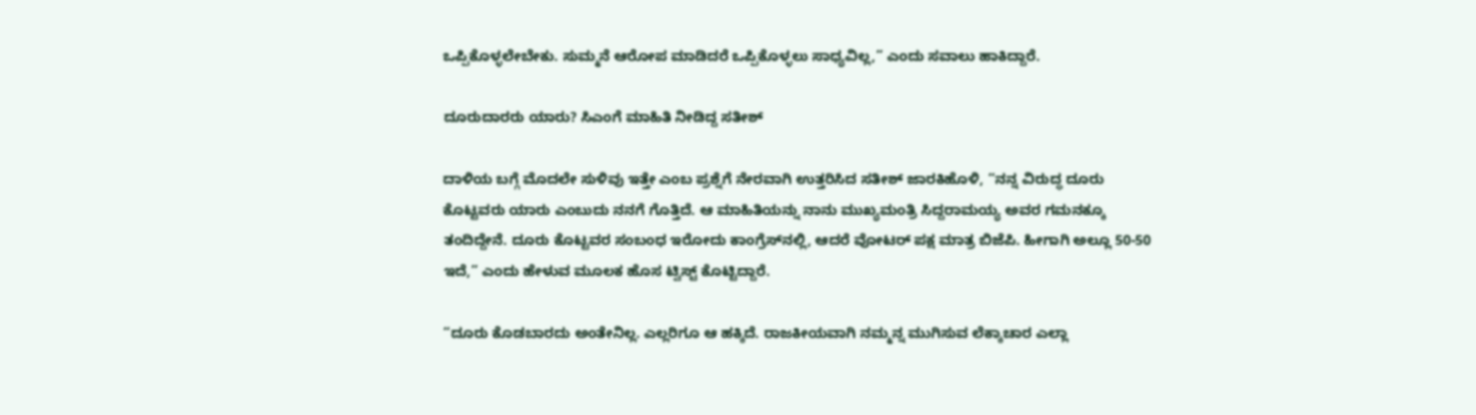ಒಪ್ಪಿಕೊಳ್ಳಲೇಬೇಕು. ಸುಮ್ಮನೆ ಆರೋಪ ಮಾಡಿದರೆ ಒಪ್ಪಿಕೊಳ್ಳಲು ಸಾಧ್ಯವಿಲ್ಲ,” ಎಂದು ಸವಾಲು ಹಾಕಿದ್ದಾರೆ.

ದೂರುದಾರರು ಯಾರು? ಸಿಎಂಗೆ ಮಾಹಿತಿ ನೀಡಿದ್ದ ಸತೀಶ್

ದಾಳಿಯ ಬಗ್ಗೆ ಮೊದಲೇ ಸುಳಿವು ಇತ್ತೇ ಎಂಬ ಪ್ರಶ್ನೆಗೆ ನೇರವಾಗಿ ಉತ್ತರಿಸಿದ ಸತೀಶ್ ಜಾರಕಿಹೊಳಿ, “ನನ್ನ ವಿರುದ್ಧ ದೂರು ಕೊಟ್ಟವರು ಯಾರು ಎಂಬುದು ನನಗೆ ಗೊತ್ತಿದೆ. ಆ ಮಾಹಿತಿಯನ್ನು ನಾನು ಮುಖ್ಯಮಂತ್ರಿ ಸಿದ್ದರಾಮಯ್ಯ ಅವರ ಗಮನಕ್ಕೂ ತಂದಿದ್ದೇನೆ. ದೂರು ಕೊಟ್ಟವರ ಸಂಬಂಧ ಇರೋದು ಕಾಂಗ್ರೆಸ್‌ನಲ್ಲಿ, ಆದರೆ ವೋಟರ್ ಪಕ್ಷ ಮಾತ್ರ ಬಿಜೆಪಿ. ಹೀಗಾಗಿ ಅಲ್ಲೂ 50-50 ಇದೆ,” ಎಂದು ಹೇಳುವ ಮೂಲಕ ಹೊಸ ಟ್ವಿಸ್ಟ್ ಕೊಟ್ಟಿದ್ದಾರೆ.

“ದೂರು ಕೊಡಬಾರದು ಅಂತೇನಿಲ್ಲ. ಎಲ್ಲರಿಗೂ ಆ ಹಕ್ಕಿದೆ. ರಾಜಕೀಯವಾಗಿ ನಮ್ಮನ್ನ ಮುಗಿಸುವ ಲೆಕ್ಕಾಚಾರ ಎಲ್ಲಾ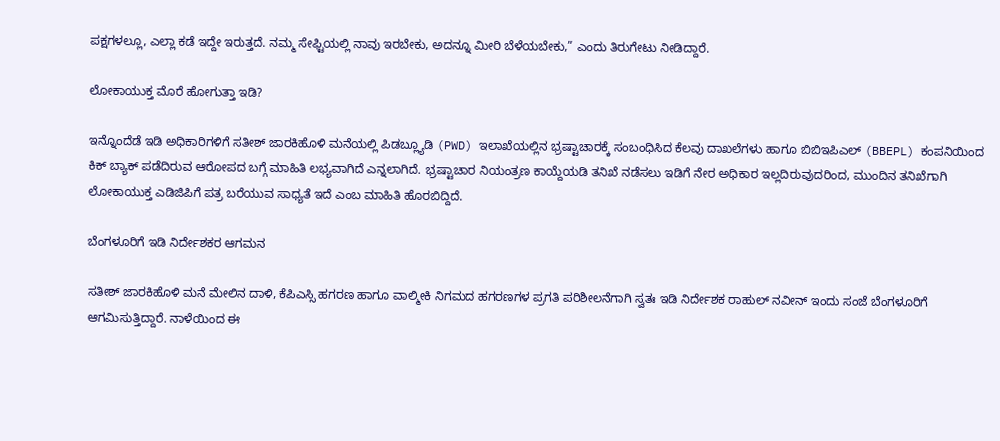ಪಕ್ಷಗಳಲ್ಲೂ, ಎಲ್ಲಾ ಕಡೆ ಇದ್ದೇ ಇರುತ್ತದೆ. ನಮ್ಮ ಸೇಫ್ಟಿಯಲ್ಲಿ ನಾವು ಇರಬೇಕು, ಅದನ್ನೂ ಮೀರಿ ಬೆಳೆಯಬೇಕು,” ಎಂದು ತಿರುಗೇಟು ನೀಡಿದ್ದಾರೆ.

ಲೋಕಾಯುಕ್ತ ಮೊರೆ ಹೋಗುತ್ತಾ ಇಡಿ?

ಇನ್ನೊಂದೆಡೆ ಇಡಿ ಅಧಿಕಾರಿಗಳಿಗೆ ಸತೀಶ್ ಜಾರಕಿಹೊಳಿ ಮನೆಯಲ್ಲಿ ಪಿಡಬ್ಲ್ಯೂಡಿ (PWD) ಇಲಾಖೆಯಲ್ಲಿನ ಭ್ರಷ್ಟಾಚಾರಕ್ಕೆ ಸಂಬಂಧಿಸಿದ ಕೆಲವು ದಾಖಲೆಗಳು ಹಾಗೂ ಬಿಬಿಇಪಿಎಲ್ (BBEPL) ಕಂಪನಿಯಿಂದ ಕಿಕ್ ಬ್ಯಾಕ್ ಪಡೆದಿರುವ ಆರೋಪದ ಬಗ್ಗೆ ಮಾಹಿತಿ ಲಭ್ಯವಾಗಿದೆ ಎನ್ನಲಾಗಿದೆ. ಭ್ರಷ್ಟಾಚಾರ ನಿಯಂತ್ರಣ ಕಾಯ್ದೆಯಡಿ ತನಿಖೆ ನಡೆಸಲು ಇಡಿಗೆ ನೇರ ಅಧಿಕಾರ ಇಲ್ಲದಿರುವುದರಿಂದ, ಮುಂದಿನ ತನಿಖೆಗಾಗಿ ಲೋಕಾಯುಕ್ತ ಎಡಿಜಿಪಿಗೆ ಪತ್ರ ಬರೆಯುವ ಸಾಧ್ಯತೆ ಇದೆ ಎಂಬ ಮಾಹಿತಿ ಹೊರಬಿದ್ದಿದೆ.

ಬೆಂಗಳೂರಿಗೆ ಇಡಿ ನಿರ್ದೇಶಕರ ಆಗಮನ

ಸತೀಶ್ ಜಾರಕಿಹೊಳಿ ಮನೆ ಮೇಲಿನ ದಾಳಿ, ಕೆಪಿಎಸ್ಸಿ ಹಗರಣ ಹಾಗೂ ವಾಲ್ಮೀಕಿ ನಿಗಮದ ಹಗರಣಗಳ ಪ್ರಗತಿ ಪರಿಶೀಲನೆಗಾಗಿ ಸ್ವತಃ ಇಡಿ ನಿರ್ದೇಶಕ ರಾಹುಲ್ ನವೀನ್ ಇಂದು ಸಂಜೆ ಬೆಂಗಳೂರಿಗೆ ಆಗಮಿಸುತ್ತಿದ್ದಾರೆ. ನಾಳೆಯಿಂದ ಈ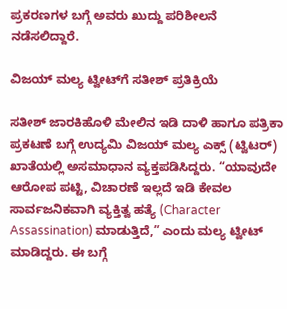ಪ್ರಕರಣಗಳ ಬಗ್ಗೆ ಅವರು ಖುದ್ದು ಪರಿಶೀಲನೆ ನಡೆಸಲಿದ್ದಾರೆ.

ವಿಜಯ್ ಮಲ್ಯ ಟ್ವೀಟ್‌ಗೆ ಸತೀಶ್ ಪ್ರತಿಕ್ರಿಯೆ

ಸತೀಶ್ ಜಾರಕಿಹೊಳಿ ಮೇಲಿನ ಇಡಿ ದಾಳಿ ಹಾಗೂ ಪತ್ರಿಕಾ ಪ್ರಕಟಣೆ ಬಗ್ಗೆ ಉದ್ಯಮಿ ವಿಜಯ್ ಮಲ್ಯ ಎಕ್ಸ್ (ಟ್ವಿಟರ್) ಖಾತೆಯಲ್ಲಿ ಅಸಮಾಧಾನ ವ್ಯಕ್ತಪಡಿಸಿದ್ದರು. “ಯಾವುದೇ ಆರೋಪ ಪಟ್ಟಿ, ವಿಚಾರಣೆ ಇಲ್ಲದೆ ಇಡಿ ಕೇವಲ ಸಾರ್ವಜನಿಕವಾಗಿ ವ್ಯಕ್ತಿತ್ವ ಹತ್ಯೆ (Character Assassination) ಮಾಡುತ್ತಿದೆ,” ಎಂದು ಮಲ್ಯ ಟ್ವೀಟ್ ಮಾಡಿದ್ದರು. ಈ ಬಗ್ಗೆ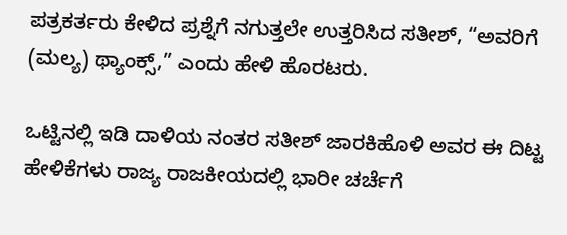ಪತ್ರಕರ್ತರು ಕೇಳಿದ ಪ್ರಶ್ನೆಗೆ ನಗುತ್ತಲೇ ಉತ್ತರಿಸಿದ ಸತೀಶ್, “ಅವರಿಗೆ (ಮಲ್ಯ) ಥ್ಯಾಂಕ್ಸ್,” ಎಂದು ಹೇಳಿ ಹೊರಟರು.

ಒಟ್ಟಿನಲ್ಲಿ ಇಡಿ ದಾಳಿಯ ನಂತರ ಸತೀಶ್ ಜಾರಕಿಹೊಳಿ ಅವರ ಈ ದಿಟ್ಟ ಹೇಳಿಕೆಗಳು ರಾಜ್ಯ ರಾಜಕೀಯದಲ್ಲಿ ಭಾರೀ ಚರ್ಚೆಗೆ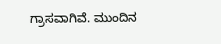ಗ್ರಾಸವಾಗಿವೆ. ಮುಂದಿನ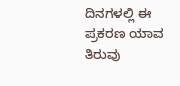ದಿನಗಳಲ್ಲಿ ಈ ಪ್ರಕರಣ ಯಾವ ತಿರುವು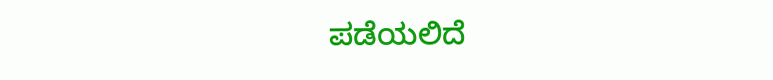ಪಡೆಯಲಿದೆ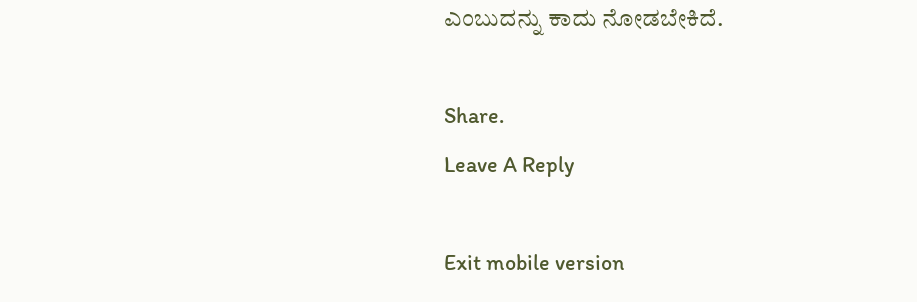ಎಂಬುದನ್ನು ಕಾದು ನೋಡಬೇಕಿದೆ.

Share.
Leave A Reply

Exit mobile version